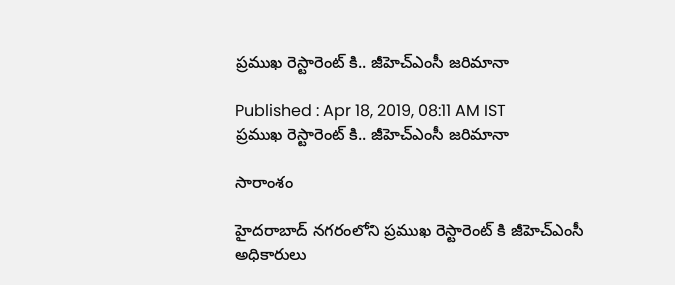ప్రముఖ రెస్టారెంట్ కి.. జీహెచ్ఎంసీ జరిమానా

Published : Apr 18, 2019, 08:11 AM IST
ప్రముఖ రెస్టారెంట్ కి.. జీహెచ్ఎంసీ జరిమానా

సారాంశం

హైదరాబాద్ నగరంలోని ప్రముఖ రెస్టారెంట్ కి జీహెచ్ఎంసీ అధికారులు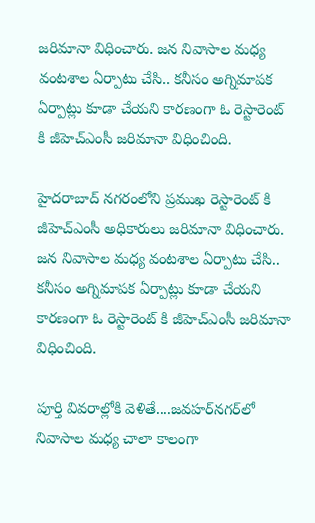జరిమానా విధించారు. జన నివాసాల మధ్య వంటశాల ఏర్పాటు చేసి.. కనీసం అగ్నిమాపక ఏర్పాట్లు కూడా చేయని కారణంగా ఓ రెస్టారెంట్ కి జీహెచ్ఎంసీ జరిమానా విధించింది.

హైదరాబాద్ నగరంలోని ప్రముఖ రెస్టారెంట్ కి జీహెచ్ఎంసీ అధికారులు జరిమానా విధించారు. జన నివాసాల మధ్య వంటశాల ఏర్పాటు చేసి.. కనీసం అగ్నిమాపక ఏర్పాట్లు కూడా చేయని కారణంగా ఓ రెస్టారెంట్ కి జీహెచ్ఎంసీ జరిమానా విధించింది.

పూర్తి వివరాల్లోకి వెళితే....జవహర్‌నగర్‌లో నివాసాల మధ్య చాలా కాలంగా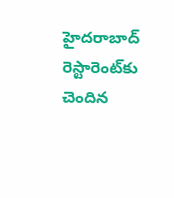హైదరాబాద్‌ రెస్టారెంట్‌కు చెందిన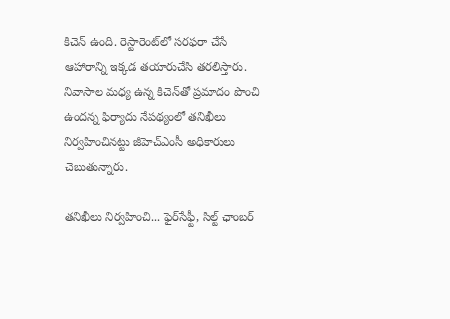కిచెన్‌ ఉంది. రెస్టారెంట్‌లో సరఫరా చేసే ఆహారాన్ని ఇక్కడ తయారుచేసి తరలిస్తారు. నివాసాల మధ్య ఉన్న కిచెన్‌తో ప్రమాదం పొంచి ఉందన్న ఫిర్యాదు నేపథ్యంలో తనిఖీలు నిర్వహించినట్టు జీహెచ్‌ఎంసీ అధికారులు చెబుతున్నారు.

తనిఖీలు నిర్వహించి... ఫైర్‌సేఫ్టీ, సిల్ట్‌ ఛాంబర్‌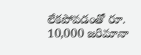లేకపోవడంతో రూ. 10,000 జరిమానా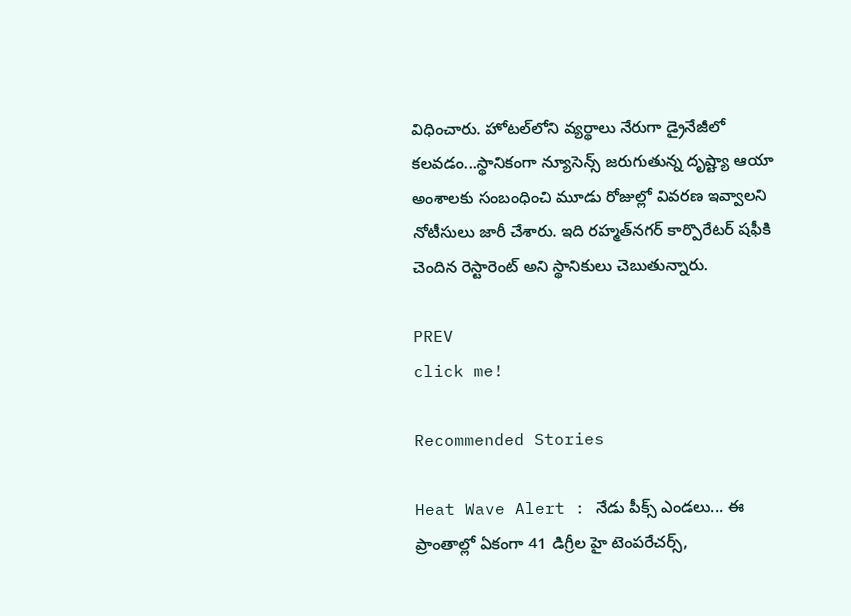విధించారు. హోటల్‌లోని వ్యర్థాలు నేరుగా డ్రైనేజీలో కలవడం...స్థానికంగా న్యూసెన్స్‌ జరుగుతున్న దృష్ట్యా ఆయా అంశాలకు సంబంధించి మూడు రోజుల్లో వివరణ ఇవ్వాలని నోటీసులు జారీ చేశారు. ఇది రహ్మత్‌నగర్‌ కార్పొరేటర్‌ షఫీకి చెందిన రెస్టారెంట్‌ అని స్థానికులు చెబుతున్నారు.

PREV
click me!

Recommended Stories

Heat Wave Alert : నేడు పీక్స్ ఎండలు... ఈ ప్రాంతాల్లో ఏకంగా 41 డిగ్రీల హై టెంపరేచర్స్,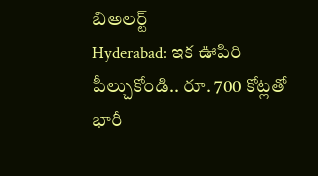బిఅలర్ట్
Hyderabad: ఇక ఊపిరి పీల్చుకోండి.. రూ. 700 కోట్ల‌తో భారీ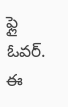ఫ్లై ఓవ‌ర్‌. ఈ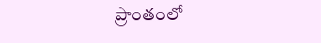ప్రాంతంలో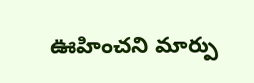ఊహించ‌ని మార్పు